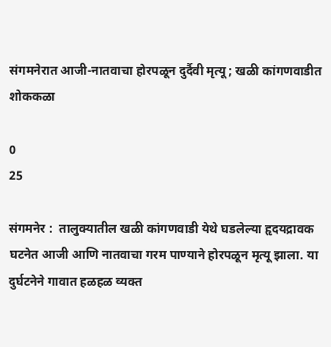संगमनेरात आजी-नातवाचा होरपळून दुर्दैवी मृत्यू; खळी कांगणवाडीत शोककळा

0
25

संगमनेर :  तालुक्यातील खळी कांगणवाडी येथे घडलेल्या हृदयद्रावक घटनेत आजी आणि नातवाचा गरम पाण्याने होरपळून मृत्यू झाला. या दुर्घटनेने गावात हळहळ व्यक्त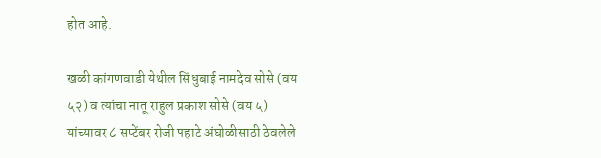होत आहे.

खळी कांगणवाडी येथील सिंधुबाई नामदेव सोसे (वय ५२) व त्यांचा नातू राहुल प्रकाश सोसे (वय ५) यांच्यावर ८ सप्टेंबर रोजी पहाटे अंघोळीसाठी ठेवलेले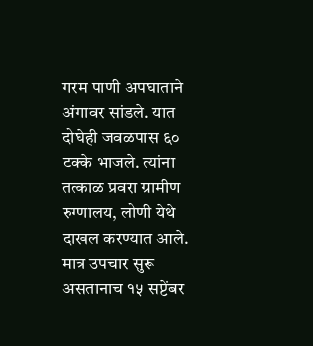गरम पाणी अपघाताने अंगावर सांडले. यात दोघेही जवळपास ६० टक्के भाजले. त्यांना तत्काळ प्रवरा ग्रामीण रुग्णालय, लोणी येथे दाखल करण्यात आले. मात्र उपचार सुरू असतानाच १५ सप्टेंबर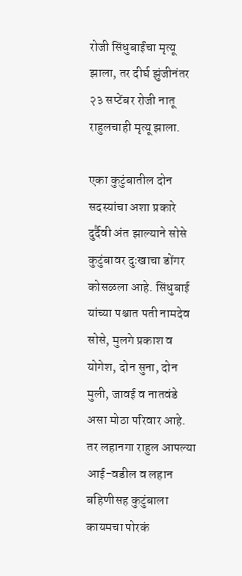रोजी सिंधुबाईंचा मृत्यू झाला, तर दीर्घ झुंजीनंतर २३ सप्टेंबर रोजी नातू राहुलचाही मृत्यू झाला.

एका कुटुंबातील दोन सदस्यांचा अशा प्रकारे दुर्दैवी अंत झाल्याने सोसे कुटुंबावर दुःखाचा डोंगर कोसळला आहे. सिंधुबाई यांच्या पश्चात पती नामदेव सोसे, मुलगे प्रकाश व योगेश, दोन सुना, दोन मुली, जावई व नातवंडे असा मोठा परिवार आहे. तर लहानगा राहुल आपल्या आई-वडील व लहान बहिणीसह कुटुंबाला कायमचा पोरकं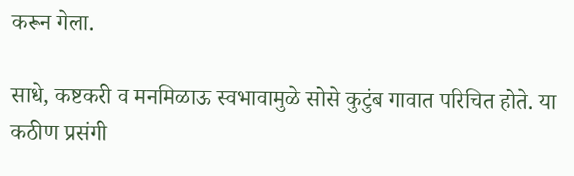करून गेला.

साधे, कष्टकरी व मनमिळाऊ स्वभावामुळे सोसे कुटुंब गावात परिचित होते. या कठीण प्रसंगी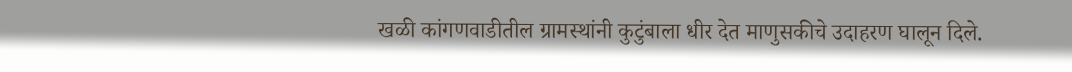खळी कांगणवाडीतील ग्रामस्थांनी कुटुंबाला धीर देत माणुसकीचे उदाहरण घालून दिले.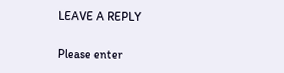LEAVE A REPLY

Please enter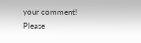your comment!
Please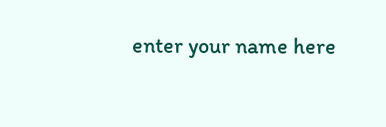enter your name here